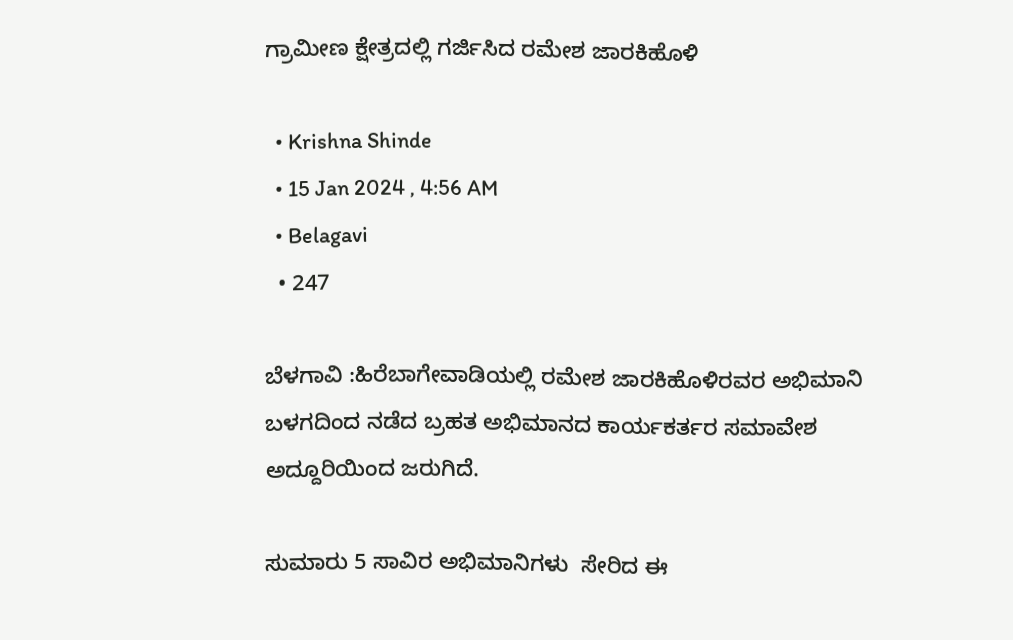ಗ್ರಾಮೀಣ ಕ್ಷೇತ್ರದಲ್ಲಿ ಗರ್ಜಿಸಿದ ರಮೇಶ ಜಾರಕಿಹೊಳಿ

  • Krishna Shinde
  • 15 Jan 2024 , 4:56 AM
  • Belagavi
  • 247

ಬೆಳಗಾವಿ :ಹಿರೆಬಾಗೇವಾಡಿಯಲ್ಲಿ ರಮೇಶ ಜಾರಕಿಹೊಳಿರವರ ಅಭಿಮಾನಿ ಬಳಗದಿಂದ ನಡೆದ ಬ್ರಹತ ಅಭಿಮಾನದ ಕಾರ್ಯಕರ್ತರ ಸಮಾವೇಶ ಅದ್ದೂರಿಯಿಂದ ಜರುಗಿದೆ.

ಸುಮಾರು 5 ಸಾವಿರ ಅಭಿಮಾನಿಗಳು  ಸೇರಿದ ಈ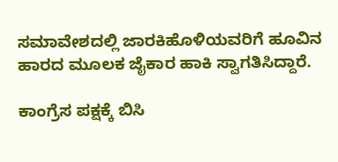ಸಮಾವೇಶದಲ್ಲಿ ಜಾರಕಿಹೊಳಿಯವರಿಗೆ ಹೂವಿನ ಹಾರದ ಮೂಲಕ ಜೈಕಾರ ಹಾಕಿ ಸ್ವಾಗತಿಸಿದ್ದಾರೆ.

ಕಾಂಗ್ರೆಸ ಪಕ್ಷಕ್ಕೆ ಬಿಸಿ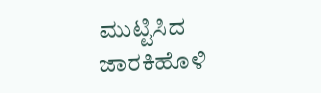ಮುಟ್ಟಿಸಿದ ಜಾರಕಿಹೊಳಿ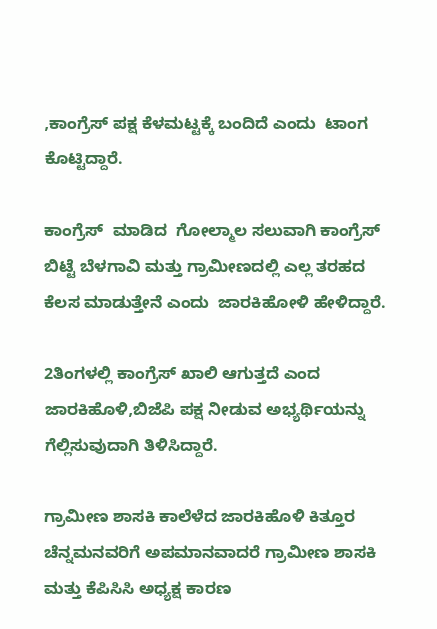,ಕಾಂಗ್ರೆಸ್ ಪಕ್ಷ ಕೆಳಮಟ್ಟಕ್ಕೆ ಬಂದಿದೆ ಎಂದು  ಟಾಂಗ ಕೊಟ್ಟಿದ್ದಾರೆ.

ಕಾಂಗ್ರೆಸ್  ಮಾಡಿದ  ಗೋಲ್ಮಾಲ ಸಲುವಾಗಿ ಕಾಂಗ್ರೆಸ್ ಬಿಟ್ಟೆ ಬೆಳಗಾವಿ ಮತ್ತು ಗ್ರಾಮೀಣದಲ್ಲಿ ಎಲ್ಲ ತರಹದ ಕೆಲಸ ಮಾಡುತ್ತೇನೆ ಎಂದು  ಜಾರಕಿಹೋಳಿ ಹೇಳಿದ್ದಾರೆ.

2ತಿಂಗಳಲ್ಲಿ ಕಾಂಗ್ರೆಸ್ ಖಾಲಿ ಆಗುತ್ತದೆ ಎಂದ ಜಾರಕಿಹೊಳಿ,ಬಿಜೆಪಿ ಪಕ್ಷ ನೀಡುವ ಅಭ್ಯರ್ಥಿಯನ್ನು ಗೆಲ್ಲಿಸುವುದಾಗಿ ತಿಳಿಸಿದ್ದಾರೆ.

ಗ್ರಾಮೀಣ ಶಾಸಕಿ ಕಾಲೆಳೆದ ಜಾರಕಿಹೊಳಿ ಕಿತ್ತೂರ ಚೆನ್ನಮನವರಿಗೆ ಅಪಮಾನವಾದರೆ ಗ್ರಾಮೀಣ ಶಾಸಕಿ ಮತ್ತು ಕೆಪಿಸಿಸಿ ಅಧ್ಯಕ್ಷ ಕಾರಣ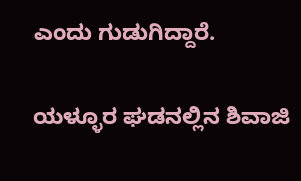ಎಂದು ಗುಡುಗಿದ್ದಾರೆ.

ಯಳ್ಳೂರ ಘಡನಲ್ಲಿನ ಶಿವಾಜಿ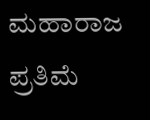ಮಹಾರಾಜ ಪ್ರತಿಮೆ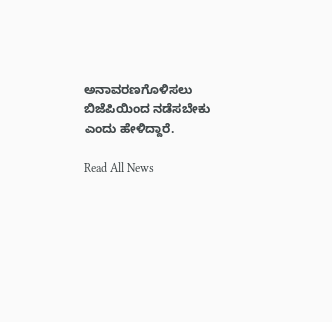ಅನಾವರಣಗೊಳಿಸಲು ಬಿಜೆಪಿಯಿಂದ ನಡೆಸಬೇಕು ಎಂದು ಹೇಳಿದ್ದಾರೆ.

Read All News